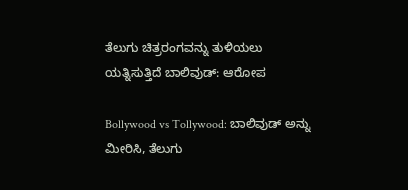ತೆಲುಗು ಚಿತ್ರರಂಗವನ್ನು ತುಳಿಯಲು ಯತ್ನಿಸುತ್ತಿದೆ ಬಾಲಿವುಡ್: ಆರೋಪ

Bollywood vs Tollywood: ಬಾಲಿವುಡ್ ಅನ್ನು ಮೀರಿಸಿ, ತೆಲುಗು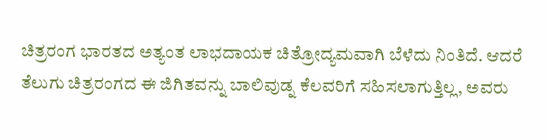ಚಿತ್ರರಂಗ ಭಾರತದ ಅತ್ಯಂತ ಲಾಭದಾಯಕ ಚಿತ್ರೋದ್ಯಮವಾಗಿ ಬೆಳೆದು ನಿಂತಿದೆ. ಆದರೆ ತೆಲುಗು ಚಿತ್ರರಂಗದ ಈ ಜಿಗಿತವನ್ನು ಬಾಲಿವುಡ್ನ ಕೆಲವರಿಗೆ ಸಹಿಸಲಾಗುತ್ತಿಲ್ಲ, ಅವರು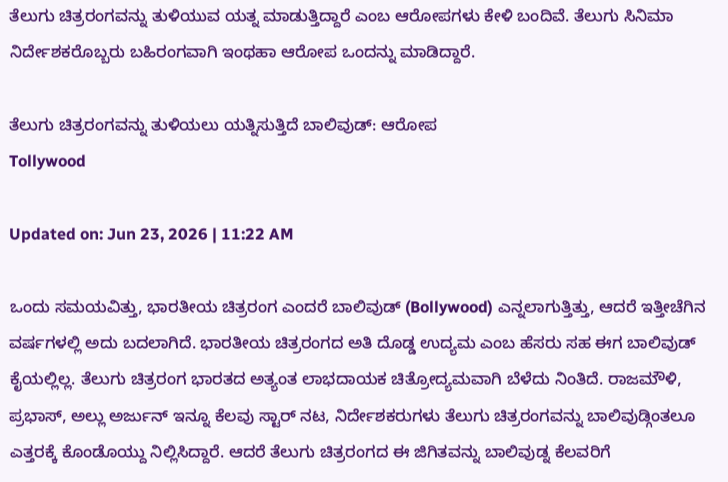ತೆಲುಗು ಚಿತ್ರರಂಗವನ್ನು ತುಳಿಯುವ ಯತ್ನ ಮಾಡುತ್ತಿದ್ದಾರೆ ಎಂಬ ಆರೋಪಗಳು ಕೇಳಿ ಬಂದಿವೆ. ತೆಲುಗು ಸಿನಿಮಾ ನಿರ್ದೇಶಕರೊಬ್ಬರು ಬಹಿರಂಗವಾಗಿ ಇಂಥಹಾ ಆರೋಪ ಒಂದನ್ನು ಮಾಡಿದ್ದಾರೆ.

ತೆಲುಗು ಚಿತ್ರರಂಗವನ್ನು ತುಳಿಯಲು ಯತ್ನಿಸುತ್ತಿದೆ ಬಾಲಿವುಡ್: ಆರೋಪ
Tollywood

Updated on: Jun 23, 2026 | 11:22 AM

ಒಂದು ಸಮಯವಿತ್ತು, ಭಾರತೀಯ ಚಿತ್ರರಂಗ ಎಂದರೆ ಬಾಲಿವುಡ್ (Bollywood) ಎನ್ನಲಾಗುತ್ತಿತ್ತು, ಆದರೆ ಇತ್ತೀಚೆಗಿನ ವರ್ಷಗಳಲ್ಲಿ ಅದು ಬದಲಾಗಿದೆ. ಭಾರತೀಯ ಚಿತ್ರರಂಗದ ಅತಿ ದೊಡ್ಡ ಉದ್ಯಮ ಎಂಬ ಹೆಸರು ಸಹ ಈಗ ಬಾಲಿವುಡ್ ಕೈಯಲ್ಲಿಲ್ಲ. ತೆಲುಗು ಚಿತ್ರರಂಗ ಭಾರತದ ಅತ್ಯಂತ ಲಾಭದಾಯಕ ಚಿತ್ರೋದ್ಯಮವಾಗಿ ಬೆಳೆದು ನಿಂತಿದೆ. ರಾಜಮೌಳಿ, ಪ್ರಭಾಸ್, ಅಲ್ಲು ಅರ್ಜುನ್ ಇನ್ನೂ ಕೆಲವು ಸ್ಟಾರ್ ನಟ, ನಿರ್ದೇಶಕರುಗಳು ತೆಲುಗು ಚಿತ್ರರಂಗವನ್ನು ಬಾಲಿವುಡ್ಗಿಂತಲೂ ಎತ್ತರಕ್ಕೆ ಕೊಂಡೊಯ್ದು ನಿಲ್ಲಿಸಿದ್ದಾರೆ. ಆದರೆ ತೆಲುಗು ಚಿತ್ರರಂಗದ ಈ ಜಿಗಿತವನ್ನು ಬಾಲಿವುಡ್ನ ಕೆಲವರಿಗೆ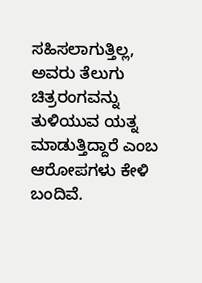ಸಹಿಸಲಾಗುತ್ತಿಲ್ಲ, ಅವರು ತೆಲುಗು ಚಿತ್ರರಂಗವನ್ನು ತುಳಿಯುವ ಯತ್ನ ಮಾಡುತ್ತಿದ್ದಾರೆ ಎಂಬ ಆರೋಪಗಳು ಕೇಳಿ ಬಂದಿವೆ.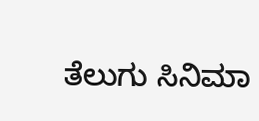ತೆಲುಗು ಸಿನಿಮಾ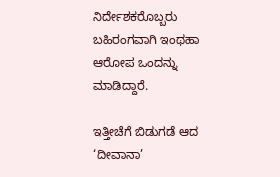ನಿರ್ದೇಶಕರೊಬ್ಬರು ಬಹಿರಂಗವಾಗಿ ಇಂಥಹಾ ಆರೋಪ ಒಂದನ್ನು ಮಾಡಿದ್ದಾರೆ.

ಇತ್ತೀಚೆಗೆ ಬಿಡುಗಡೆ ಆದ ‘ದೀವಾನಾ’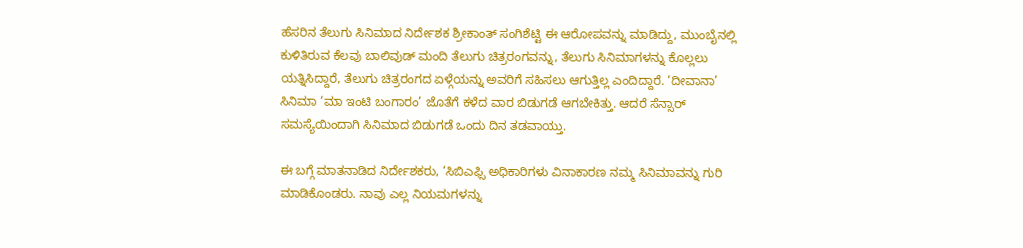ಹೆಸರಿನ ತೆಲುಗು ಸಿನಿಮಾದ ನಿರ್ದೇಶಕ ಶ್ರೀಕಾಂತ್ ಸಂಗಿಶೆಟ್ಟಿ ಈ ಆರೋಪವನ್ನು ಮಾಡಿದ್ದು, ಮುಂಬೈನಲ್ಲಿ ಕುಳಿತಿರುವ ಕೆಲವು ಬಾಲಿವುಡ್ ಮಂದಿ ತೆಲುಗು ಚಿತ್ರರಂಗವನ್ನು, ತೆಲುಗು ಸಿನಿಮಾಗಳನ್ನು ಕೊಲ್ಲಲು ಯತ್ನಿಸಿದ್ದಾರೆ, ತೆಲುಗು ಚಿತ್ರರಂಗದ ಏಳ್ಗೆಯನ್ನು ಅವರಿಗೆ ಸಹಿಸಲು ಆಗುತ್ತಿಲ್ಲ ಎಂದಿದ್ದಾರೆ. ‘ದೀವಾನಾ’ ಸಿನಿಮಾ ‘ಮಾ ಇಂಟಿ ಬಂಗಾರಂ’ ಜೊತೆಗೆ ಕಳೆದ ವಾರ ಬಿಡುಗಡೆ ಆಗಬೇಕಿತ್ತು. ಆದರೆ ಸೆನ್ಸಾರ್ ಸಮಸ್ಯೆಯಿಂದಾಗಿ ಸಿನಿಮಾದ ಬಿಡುಗಡೆ ಒಂದು ದಿನ ತಡವಾಯ್ತು.

ಈ ಬಗ್ಗೆ ಮಾತನಾಡಿದ ನಿರ್ದೇಶಕರು, ‘ಸಿಬಿಎಫ್ಸಿ ಅಧಿಕಾರಿಗಳು ವಿನಾಕಾರಣ ನಮ್ಮ ಸಿನಿಮಾವನ್ನು ಗುರಿ ಮಾಡಿಕೊಂಡರು. ನಾವು ಎಲ್ಲ ನಿಯಮಗಳನ್ನು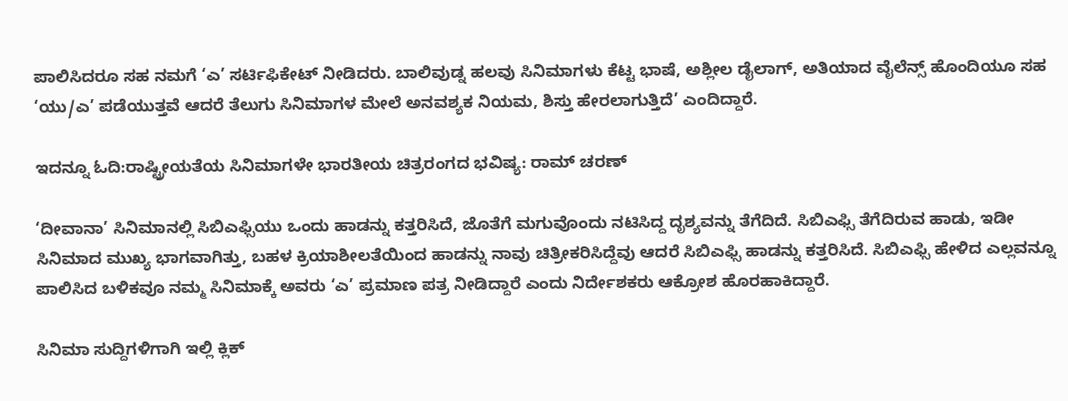ಪಾಲಿಸಿದರೂ ಸಹ ನಮಗೆ ‘ಎ’ ಸರ್ಟಿಫಿಕೇಟ್ ನೀಡಿದರು. ಬಾಲಿವುಡ್ನ ಹಲವು ಸಿನಿಮಾಗಳು ಕೆಟ್ಟ ಭಾಷೆ, ಅಶ್ಲೀಲ ಡೈಲಾಗ್, ಅತಿಯಾದ ವೈಲೆನ್ಸ್ ಹೊಂದಿಯೂ ಸಹ ‘ಯು/ಎ’ ಪಡೆಯುತ್ತವೆ ಆದರೆ ತೆಲುಗು ಸಿನಿಮಾಗಳ ಮೇಲೆ ಅನವಶ್ಯಕ ನಿಯಮ, ಶಿಸ್ತು ಹೇರಲಾಗುತ್ತಿದೆ’ ಎಂದಿದ್ದಾರೆ.

ಇದನ್ನೂ ಓದಿ:ರಾಷ್ಟ್ರೀಯತೆಯ ಸಿನಿಮಾಗಳೇ ಭಾರತೀಯ ಚಿತ್ರರಂಗದ ಭವಿಷ್ಯ: ರಾಮ್ ಚರಣ್

‘ದೀವಾನಾ’ ಸಿನಿಮಾನಲ್ಲಿ ಸಿಬಿಎಫ್ಸಿಯು ಒಂದು ಹಾಡನ್ನು ಕತ್ತರಿಸಿದೆ, ಜೊತೆಗೆ ಮಗುವೊಂದು ನಟಿಸಿದ್ದ ದೃಶ್ಯವನ್ನು ತೆಗೆದಿದೆ. ಸಿಬಿಎಫ್ಸಿ ತೆಗೆದಿರುವ ಹಾಡು, ಇಡೀ ಸಿನಿಮಾದ ಮುಖ್ಯ ಭಾಗವಾಗಿತ್ತು, ಬಹಳ ಕ್ರಿಯಾಶೀಲತೆಯಿಂದ ಹಾಡನ್ನು ನಾವು ಚಿತ್ರೀಕರಿಸಿದ್ದೆವು ಆದರೆ ಸಿಬಿಎಫ್ಸಿ ಹಾಡನ್ನು ಕತ್ತರಿಸಿದೆ. ಸಿಬಿಎಫ್ಸಿ ಹೇಳಿದ ಎಲ್ಲವನ್ನೂ ಪಾಲಿಸಿದ ಬಳಿಕವೂ ನಮ್ಮ ಸಿನಿಮಾಕ್ಕೆ ಅವರು ‘ಎ’ ಪ್ರಮಾಣ ಪತ್ರ ನೀಡಿದ್ದಾರೆ ಎಂದು ನಿರ್ದೇಶಕರು ಆಕ್ರೋಶ ಹೊರಹಾಕಿದ್ದಾರೆ.

ಸಿನಿಮಾ ಸುದ್ದಿಗಳಿಗಾಗಿ ಇಲ್ಲಿ ಕ್ಲಿಕ್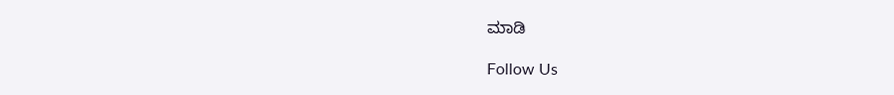ಮಾಡಿ

Follow Us